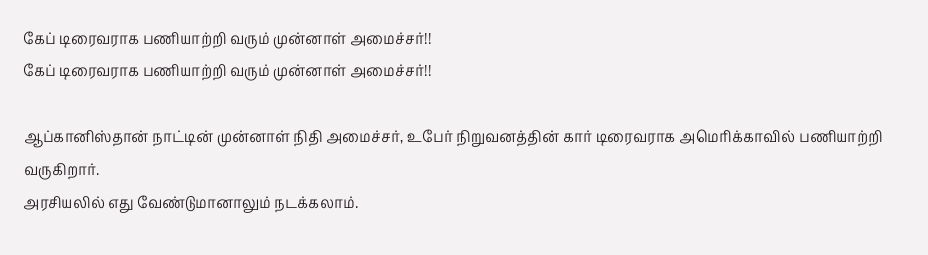கேப் டிரைவராக பணியாற்றி வரும் முன்னாள் அமைச்சர்!!
கேப் டிரைவராக பணியாற்றி வரும் முன்னாள் அமைச்சர்!!

ஆப்கானிஸ்தான் நாட்டின் முன்னாள் நிதி அமைச்சர், உபேர் நிறுவனத்தின் கார் டிரைவராக அமெரிக்காவில் பணியாற்றி வருகிறார்.
அரசியலில் எது வேண்டுமானாலும் நடக்கலாம்.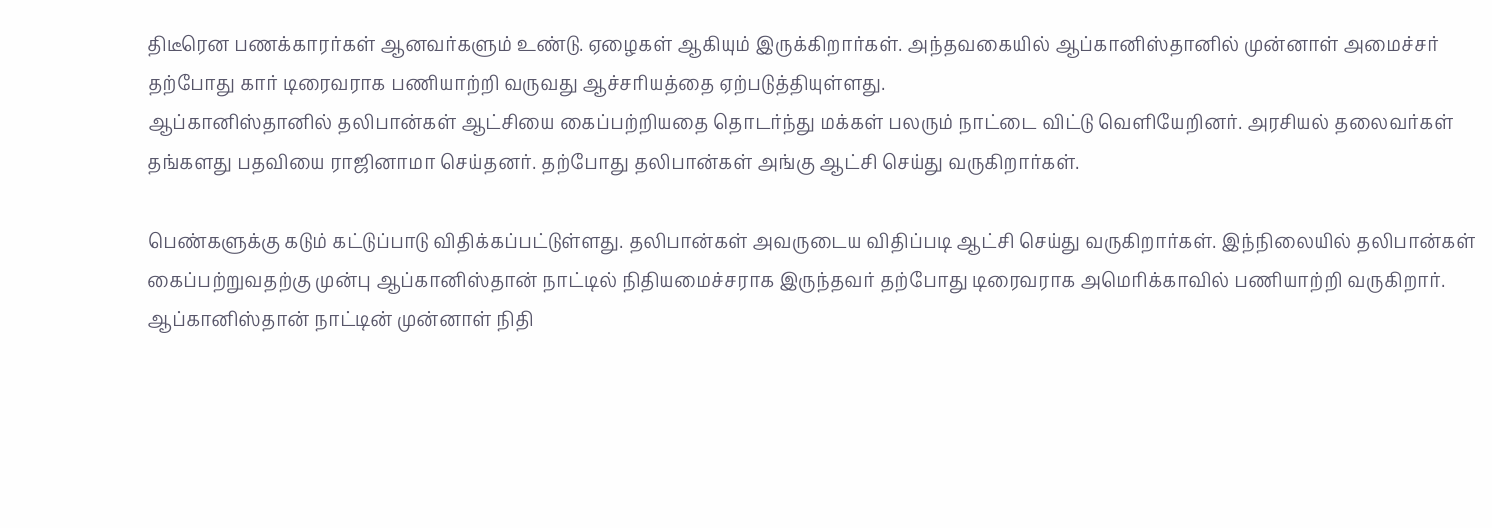திடீரென பணக்காரர்கள் ஆனவர்களும் உண்டு. ஏழைகள் ஆகியும் இருக்கிறார்கள். அந்தவகையில் ஆப்கானிஸ்தானில் முன்னாள் அமைச்சர் தற்போது கார் டிரைவராக பணியாற்றி வருவது ஆச்சரியத்தை ஏற்படுத்தியுள்ளது.
ஆப்கானிஸ்தானில் தலிபான்கள் ஆட்சியை கைப்பற்றியதை தொடர்ந்து மக்கள் பலரும் நாட்டை விட்டு வெளியேறினர். அரசியல் தலைவர்கள் தங்களது பதவியை ராஜினாமா செய்தனர். தற்போது தலிபான்கள் அங்கு ஆட்சி செய்து வருகிறார்கள்.

பெண்களுக்கு கடும் கட்டுப்பாடு விதிக்கப்பட்டுள்ளது. தலிபான்கள் அவருடைய விதிப்படி ஆட்சி செய்து வருகிறார்கள். இந்நிலையில் தலிபான்கள் கைப்பற்றுவதற்கு முன்பு ஆப்கானிஸ்தான் நாட்டில் நிதியமைச்சராக இருந்தவர் தற்போது டிரைவராக அமெரிக்காவில் பணியாற்றி வருகிறார்.
ஆப்கானிஸ்தான் நாட்டின் முன்னாள் நிதி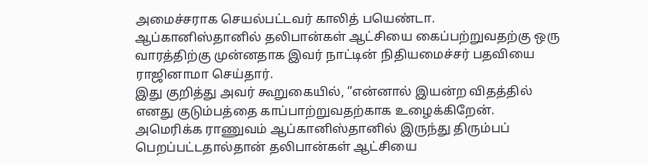அமைச்சராக செயல்பட்டவர் காலித் பயெண்டா. ஆப்கானிஸ்தானில் தலிபான்கள் ஆட்சியை கைப்பற்றுவதற்கு ஒரு வாரத்திற்கு முன்னதாக இவர் நாட்டின் நிதியமைச்சர் பதவியை ராஜினாமா செய்தார்.
இது குறித்து அவர் கூறுகையில், “என்னால் இயன்ற விதத்தில் எனது குடும்பத்தை காப்பாற்றுவதற்காக உழைக்கிறேன். அமெரிக்க ராணுவம் ஆப்கானிஸ்தானில் இருந்து திரும்பப் பெறப்பட்டதால்தான் தலிபான்கள் ஆட்சியை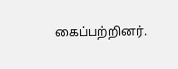கைப்பற்றினர்.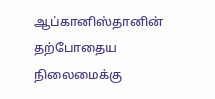ஆப்கானிஸ்தானின் தற்போதைய நிலைமைக்கு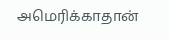அமெரிக்காதான்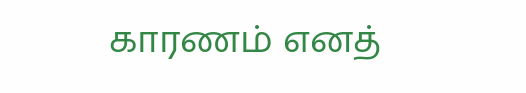காரணம் எனத்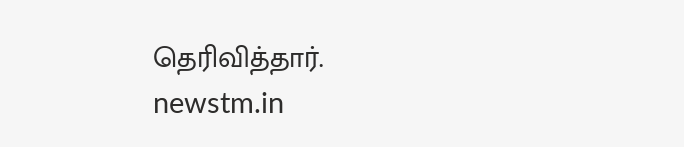தெரிவித்தார்.
newstm.in